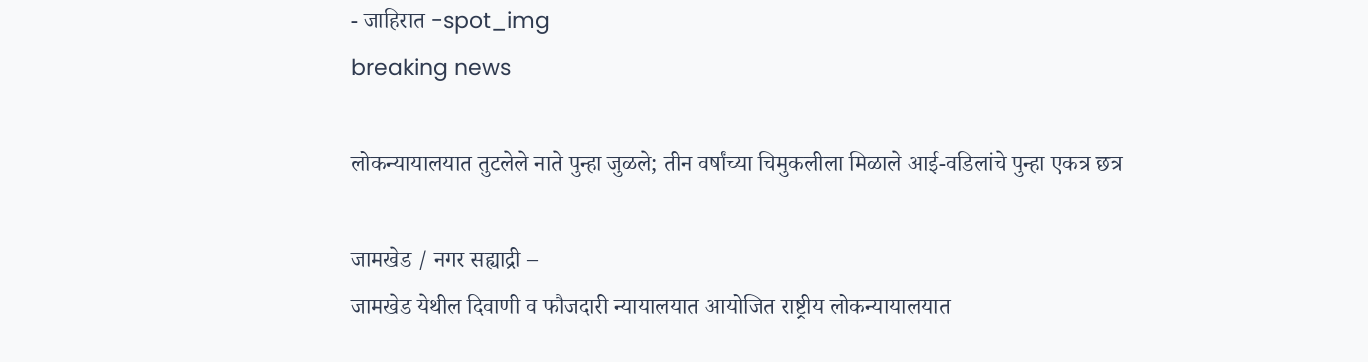- जाहिरात -spot_img
breaking news

लोकन्यायालयात तुटलेले नाते पुन्हा जुळले; तीन वर्षांच्या चिमुकलीला मिळाले आई-वडिलांचे पुन्हा एकत्र छत्र

जामखेड / नगर सह्याद्री –
जामखेड येथील दिवाणी व फौजदारी न्यायालयात आयोजित राष्ट्रीय लोकन्यायालयात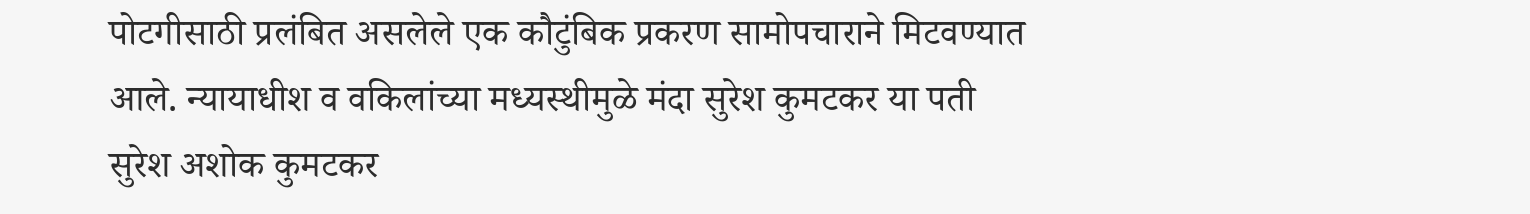पोटगीसाठी प्रलंबित असलेले एक कौटुंबिक प्रकरण सामोपचाराने मिटवण्यात आले. न्यायाधीश व वकिलांच्या मध्यस्थीमुळे मंदा सुरेश कुमटकर या पती सुरेश अशोक कुमटकर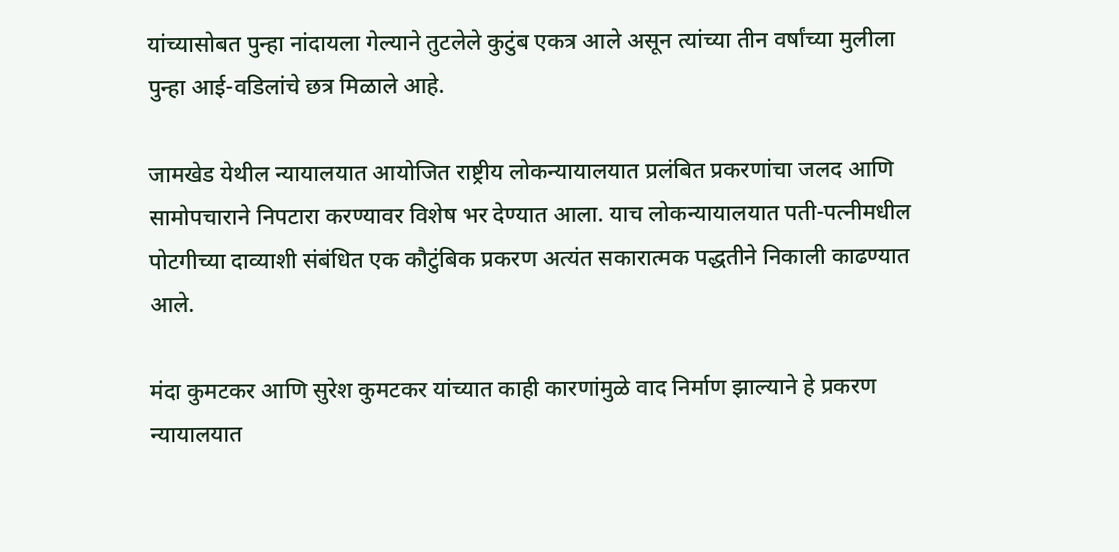यांच्यासोबत पुन्हा नांदायला गेल्याने तुटलेले कुटुंब एकत्र आले असून त्यांच्या तीन वर्षांच्या मुलीला पुन्हा आई-वडिलांचे छत्र मिळाले आहे.

जामखेड येथील न्यायालयात आयोजित राष्ट्रीय लोकन्यायालयात प्रलंबित प्रकरणांचा जलद आणि सामोपचाराने निपटारा करण्यावर विशेष भर देण्यात आला. याच लोकन्यायालयात पती-पत्नीमधील पोटगीच्या दाव्याशी संबंधित एक कौटुंबिक प्रकरण अत्यंत सकारात्मक पद्धतीने निकाली काढण्यात आले.

मंदा कुमटकर आणि सुरेश कुमटकर यांच्यात काही कारणांमुळे वाद निर्माण झाल्याने हे प्रकरण न्यायालयात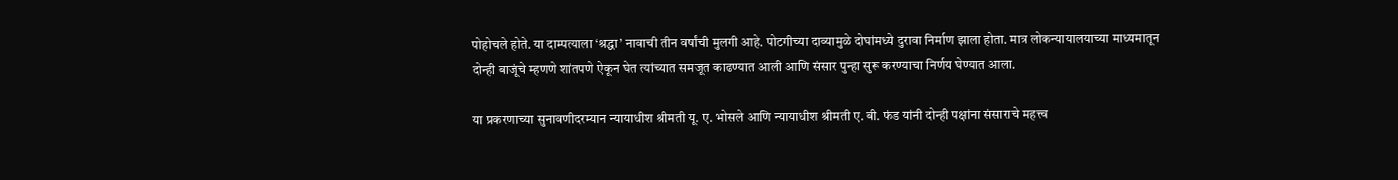पोहोचले होते. या दाम्पत्याला ‘श्रद्धा’ नावाची तीन वर्षांची मुलगी आहे. पोटगीच्या दाव्यामुळे दोघांमध्ये दुरावा निर्माण झाला होता. मात्र लोकन्यायालयाच्या माध्यमातून दोन्ही बाजूंचे म्हणणे शांतपणे ऐकून घेत त्यांच्यात समजूत काढण्यात आली आणि संसार पुन्हा सुरू करण्याचा निर्णय घेण्यात आला.

या प्रकरणाच्या सुनावणीदरम्यान न्यायाधीश श्रीमती यू. ए. भोसले आणि न्यायाधीश श्रीमती ए. बी. फंड यांनी दोन्ही पक्षांना संसाराचे महत्त्व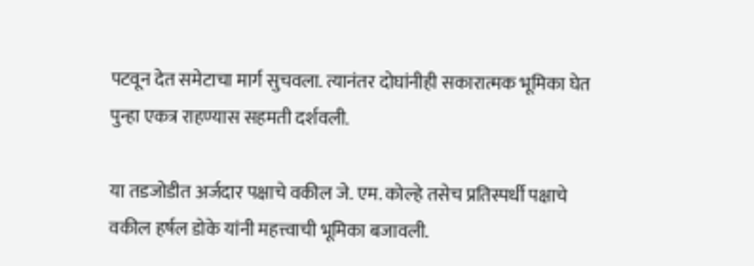पटवून देत समेटाचा मार्ग सुचवला. त्यानंतर दोघांनीही सकारात्मक भूमिका घेत पुन्हा एकत्र राहण्यास सहमती दर्शवली.

या तडजोडीत अर्जदार पक्षाचे वकील जे. एम. कोल्हे तसेच प्रतिस्पर्धी पक्षाचे वकील हर्षल डोके यांनी महत्त्वाची भूमिका बजावली.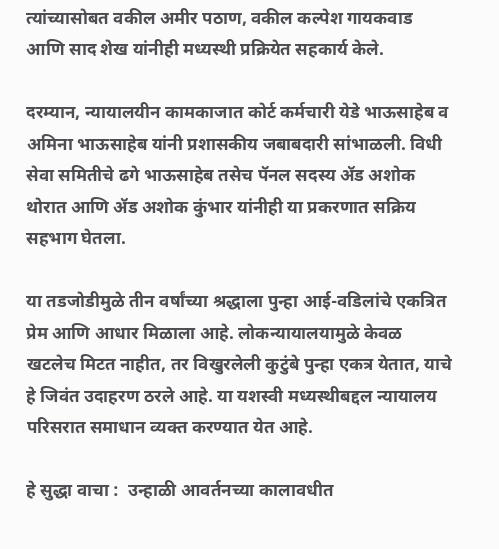त्यांच्यासोबत वकील अमीर पठाण, वकील कल्पेश गायकवाड आणि साद शेख यांनीही मध्यस्थी प्रक्रियेत सहकार्य केले.

दरम्यान, न्यायालयीन कामकाजात कोर्ट कर्मचारी येडे भाऊसाहेब व अमिना भाऊसाहेब यांनी प्रशासकीय जबाबदारी सांभाळली. विधी सेवा समितीचे ढगे भाऊसाहेब तसेच पॅनल सदस्य ॲड अशोक थोरात आणि ॲड अशोक कुंभार यांनीही या प्रकरणात सक्रिय सहभाग घेतला.

या तडजोडीमुळे तीन वर्षांच्या श्रद्धाला पुन्हा आई-वडिलांचे एकत्रित प्रेम आणि आधार मिळाला आहे. लोकन्यायालयामुळे केवळ खटलेच मिटत नाहीत, तर विखुरलेली कुटुंबे पुन्हा एकत्र येतात, याचे हे जिवंत उदाहरण ठरले आहे. या यशस्वी मध्यस्थीबद्दल न्यायालय परिसरात समाधान व्यक्त करण्यात येत आहे.

हे सुद्धा वाचा :  उन्हाळी आवर्तनच्या कालावधीत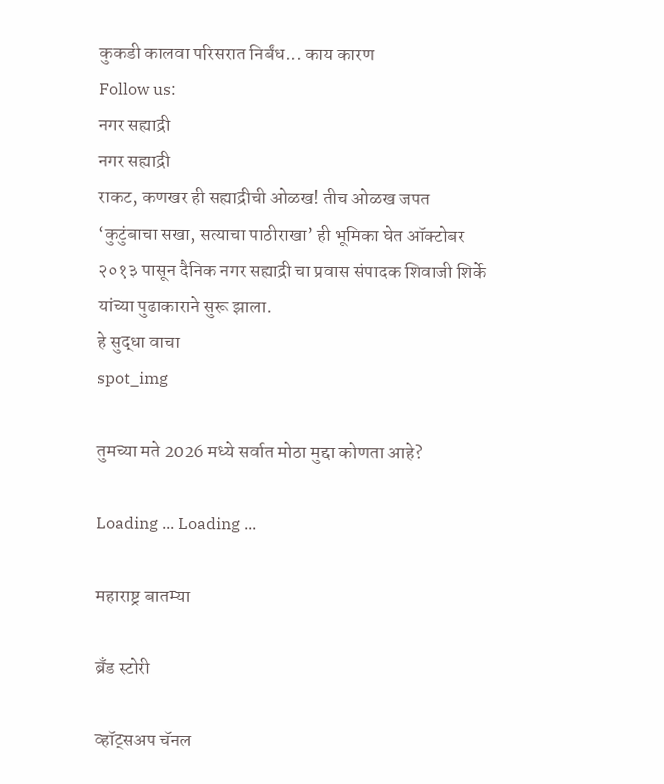कुकडी कालवा परिसरात निर्बंध... काय कारण
Follow us:
नगर सह्याद्री
नगर सह्याद्री
राकट, कणखर ही सह्याद्रीची ओळख! तीच ओळख जपत ‘कुटुंबाचा सखा, सत्याचा पाठीराखा’ ही भूमिका घेत ऑक्टोबर २०१३ पासून दैनिक नगर सह्याद्री चा प्रवास संपादक शिवाजी शिर्के यांच्या पुढाकाराने सुरू झाला.
हे सुद्धा वाचा
spot_img

तुमच्या मते 2026 मध्ये सर्वात मोठा मुद्दा कोणता आहे?

Loading ... Loading ...

महाराष्ट्र बातम्या

ब्रँड स्टोरी

व्हॉट्सअप चॅनल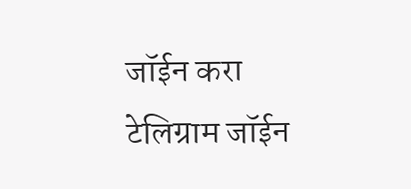जॉईन करा
टेलिग्राम जॉईन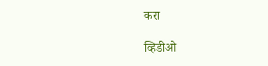करा

व्हिडीओ